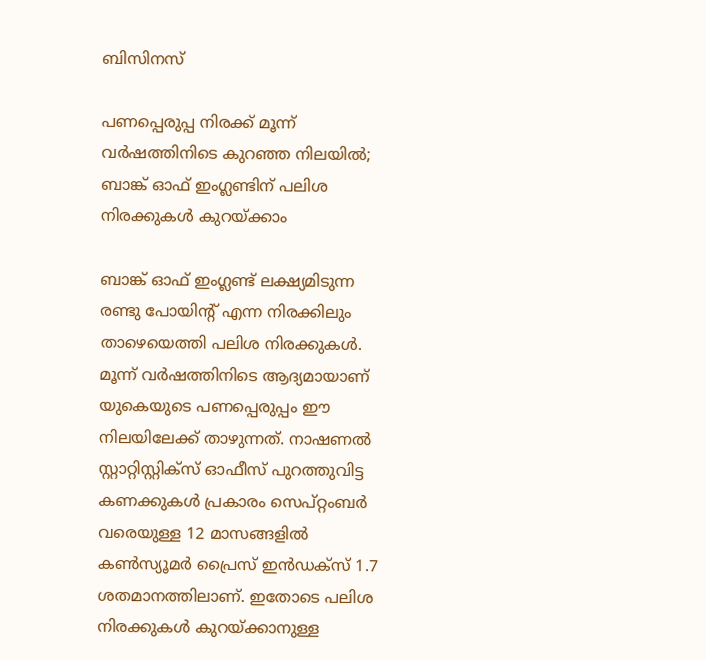ബിസിനസ്‌

പണപ്പെരുപ്പ നിരക്ക് മൂന്ന് വര്‍ഷത്തിനിടെ കുറഞ്ഞ നിലയില്‍; ബാങ്ക് ഓഫ് ഇംഗ്ലണ്ടിന് പലിശ നിരക്കുകള്‍ കുറയ്ക്കാം

ബാങ്ക് ഓഫ് ഇംഗ്ലണ്ട് ലക്ഷ്യമിടുന്ന രണ്ടു പോയിന്റ് എന്ന നിരക്കിലും താഴെയെത്തി പലിശ നിരക്കുകള്‍. മൂന്ന് വര്‍ഷത്തിനിടെ ആദ്യമായാണ് യുകെയുടെ പണപ്പെരുപ്പം ഈ നിലയിലേക്ക് താഴുന്നത്. നാഷണല്‍ സ്റ്റാറ്റിസ്റ്റിക്‌സ് ഓഫീസ് പുറത്തുവിട്ട കണക്കുകള്‍ പ്രകാരം സെപ്റ്റംബര്‍ വരെയുള്ള 12 മാസങ്ങളില്‍ കണ്‍സ്യൂമര്‍ പ്രൈസ് ഇന്‍ഡക്‌സ് 1.7 ശതമാനത്തിലാണ്. ഇതോടെ പലിശ നിരക്കുകള്‍ കുറയ്ക്കാനുള്ള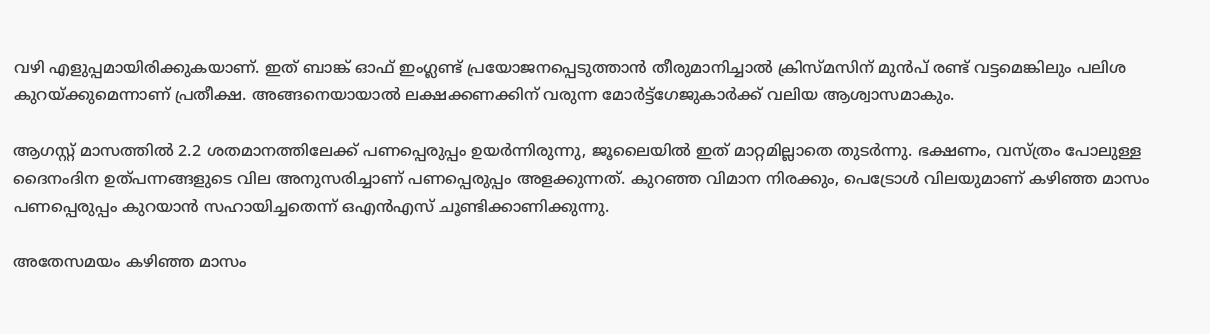വഴി എളുപ്പമായിരിക്കുകയാണ്. ഇത് ബാങ്ക് ഓഫ് ഇംഗ്ലണ്ട് പ്രയോജനപ്പെടുത്താന്‍ തീരുമാനിച്ചാല്‍ ക്രിസ്മസിന് മുന്‍പ് രണ്ട് വട്ടമെങ്കിലും പലിശ കുറയ്ക്കുമെന്നാണ് പ്രതീക്ഷ. അങ്ങനെയായാല്‍ ലക്ഷക്കണക്കിന് വരുന്ന മോര്‍ട്ട്‌ഗേജുകാര്‍ക്ക് വലിയ ആശ്വാസമാകും.

ആഗസ്റ്റ് മാസത്തില്‍ 2.2 ശതമാനത്തിലേക്ക് പണപ്പെരുപ്പം ഉയര്‍ന്നിരുന്നു, ജൂലൈയില്‍ ഇത് മാറ്റമില്ലാതെ തുടര്‍ന്നു. ഭക്ഷണം, വസ്ത്രം പോലുള്ള ദൈനംദിന ഉത്പന്നങ്ങളുടെ വില അനുസരിച്ചാണ് പണപ്പെരുപ്പം അളക്കുന്നത്. കുറഞ്ഞ വിമാന നിരക്കും, പെട്രോള്‍ വിലയുമാണ് കഴിഞ്ഞ മാസം പണപ്പെരുപ്പം കുറയാന്‍ സഹായിച്ചതെന്ന് ഒഎന്‍എസ് ചൂണ്ടിക്കാണിക്കുന്നു.

അതേസമയം കഴിഞ്ഞ മാസം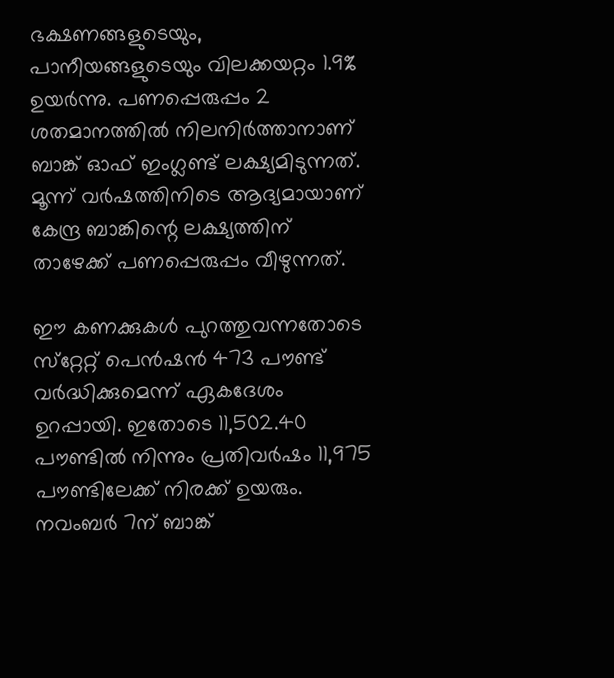ഭക്ഷണങ്ങളുടെയും, പാനീയങ്ങളുടെയും വിലക്കയറ്റം 1.9% ഉയര്‍ന്നു. പണപ്പെരുപ്പം 2 ശതമാനത്തില്‍ നിലനിര്‍ത്താനാണ് ബാങ്ക് ഓഫ് ഇംഗ്ലണ്ട് ലക്ഷ്യമിടുന്നത്. മൂന്ന് വര്‍ഷത്തിനിടെ ആദ്യമായാണ് കേന്ദ്ര ബാങ്കിന്റെ ലക്ഷ്യത്തിന് താഴേക്ക് പണപ്പെരുപ്പം വീഴുന്നത്.

ഈ കണക്കുകള്‍ പുറത്തുവന്നതോടെ സ്‌റ്റേറ്റ് പെന്‍ഷന്‍ 473 പൗണ്ട് വര്‍ദ്ധിക്കുമെന്ന് ഏകദേശം ഉറപ്പായി. ഇതോടെ 11,502.40 പൗണ്ടില്‍ നിന്നും പ്രതിവര്‍ഷം 11,975 പൗണ്ടിലേക്ക് നിരക്ക് ഉയരും. നവംബര്‍ 7ന് ബാങ്ക്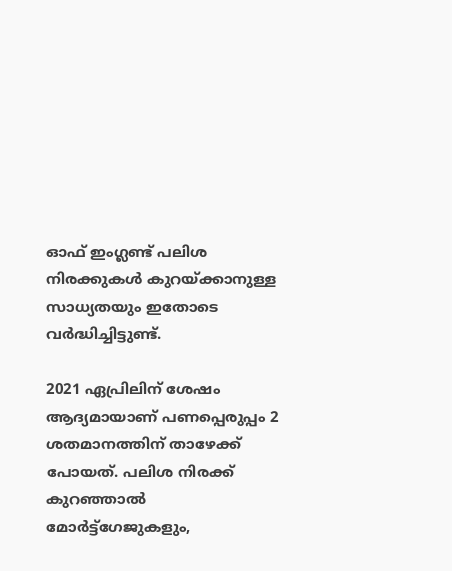ഓഫ് ഇംഗ്ലണ്ട് പലിശ നിരക്കുകള്‍ കുറയ്ക്കാനുള്ള സാധ്യതയും ഇതോടെ വര്‍ദ്ധിച്ചിട്ടുണ്ട്.

2021 ഏപ്രിലിന് ശേഷം ആദ്യമായാണ് പണപ്പെരുപ്പം 2 ശതമാനത്തിന് താഴേക്ക് പോയത്. പലിശ നിരക്ക് കുറഞ്ഞാല്‍ മോര്‍ട്ട്‌ഗേജുകളും,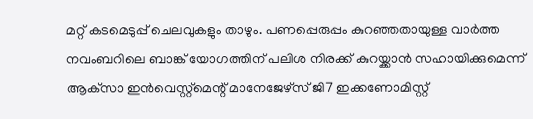മറ്റ് കടമെടുപ്പ് ചെലവുകളും താഴും. പണപ്പെരുപ്പം കുറഞ്ഞതായുള്ള വാര്‍ത്ത നവംബറിലെ ബാങ്ക് യോഗത്തിന് പലിശ നിരക്ക് കുറയ്ക്കാന്‍ സഹായിക്കുമെന്ന് ആക്‌സാ ഇന്‍വെസ്റ്റ്‌മെന്റ് മാനേജേഴ്‌സ് ജി7 ഇക്കണോമിസ്റ്റ്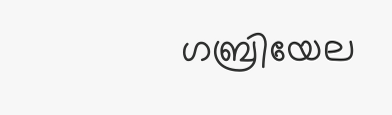ഗബ്രിയേല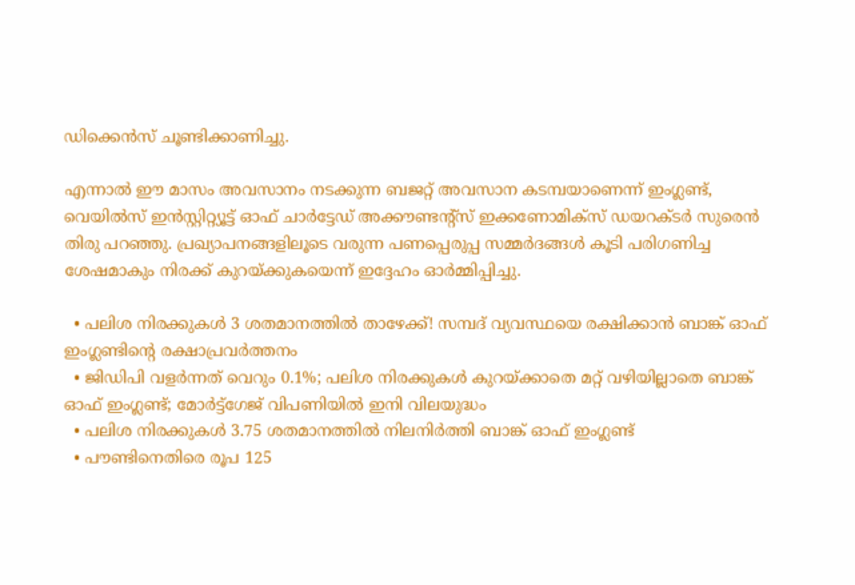ഡിക്കെന്‍സ് ചൂണ്ടിക്കാണിച്ചു.

എന്നാല്‍ ഈ മാസം അവസാനം നടക്കുന്ന ബജറ്റ് അവസാന കടമ്പയാണെന്ന് ഇംഗ്ലണ്ട്, വെയില്‍സ് ഇന്‍സ്റ്റിറ്റ്യൂട്ട് ഓഫ് ചാര്‍ട്ടേഡ് അക്കൗണ്ടന്റ്‌സ് ഇക്കണോമിക്‌സ് ഡയറക്ടര്‍ സുരെന്‍ തിരു പറഞ്ഞു. പ്രഖ്യാപനങ്ങളിലൂടെ വരുന്ന പണപ്പെരുപ്പ സമ്മര്‍ദങ്ങള്‍ കൂടി പരിഗണിച്ച ശേഷമാകും നിരക്ക് കുറയ്ക്കുകയെന്ന് ഇദ്ദേഹം ഓര്‍മ്മിപ്പിച്ചു.

  • പലിശ നിരക്കുകള്‍ 3 ശതമാനത്തില്‍ താഴേക്ക്! സമ്പദ് വ്യവസ്ഥയെ രക്ഷിക്കാന്‍ ബാങ്ക് ഓഫ് ഇംഗ്ലണ്ടിന്റെ രക്ഷാപ്രവര്‍ത്തനം
  • ജിഡിപി വളര്‍ന്നത് വെറും 0.1%; പലിശ നിരക്കുകള്‍ കുറയ്ക്കാതെ മറ്റ് വഴിയില്ലാതെ ബാങ്ക് ഓഫ് ഇംഗ്ലണ്ട്; മോര്‍ട്ട്‌ഗേജ് വിപണിയില്‍ ഇനി വിലയുദ്ധം
  • പലിശ നിരക്കുകള്‍ 3.75 ശതമാനത്തില്‍ നിലനിര്‍ത്തി ബാങ്ക് ഓഫ് ഇംഗ്ലണ്ട്
  • പൗണ്ടിനെതിരെ രൂപ 125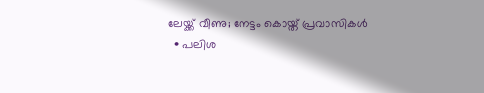ലേയ്ക്ക് വീണു; നേട്ടം കൊയ്ത് പ്രവാസികള്‍
  • പലിശ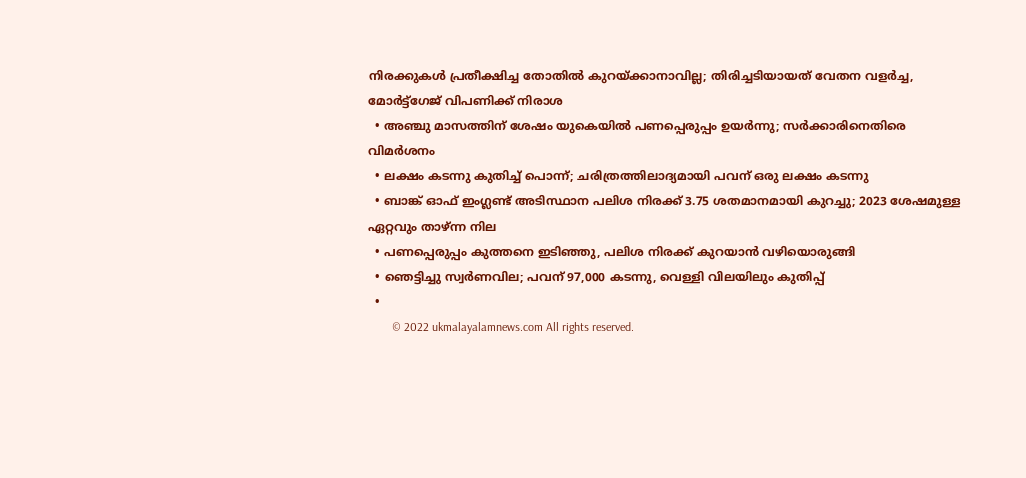നിരക്കുകള്‍ പ്രതീക്ഷിച്ച തോതില്‍ കുറയ്ക്കാനാവില്ല; തിരിച്ചടിയായത് വേതന വളര്‍ച്ച, മോര്‍ട്ട്‌ഗേജ് വിപണിക്ക് നിരാശ
  • അഞ്ചു മാസത്തിന് ശേഷം യുകെയില്‍ പണപ്പെരുപ്പം ഉയര്‍ന്നു; സര്‍ക്കാരിനെതിരെ വിമര്‍ശനം
  • ലക്ഷം കടന്നു കുതിച്ച് പൊന്ന്; ചരിത്രത്തിലാദ്യമായി പവന് ഒരു ലക്ഷം കടന്നു
  • ബാങ്ക് ഓഫ് ഇംഗ്ലണ്ട് അടിസ്ഥാന പലിശ നിരക്ക് 3.75 ശതമാനമായി കുറച്ചു; 2023 ശേഷമുള്ള ഏറ്റവും താഴ്ന്ന നില
  • പണപ്പെരുപ്പം കുത്തനെ ഇടിഞ്ഞു, പലിശ നിരക്ക് കുറയാന്‍ വഴിയൊരുങ്ങി
  • ഞെട്ടിച്ചു സ്വര്‍ണവില; പവന് 97,000 കടന്നു, വെള്ളി വിലയിലും കുതിപ്പ്
  •
        © 2022 ukmalayalamnews.com All rights reserved.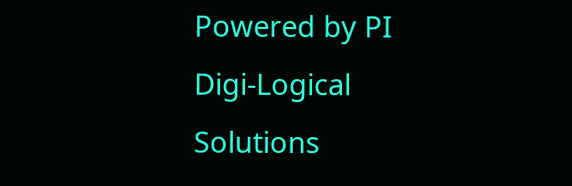Powered by PI Digi-Logical Solutions